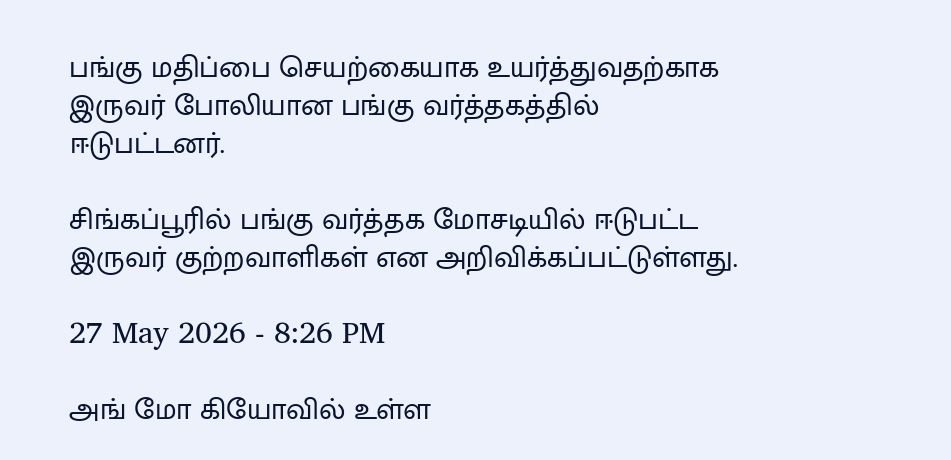பங்கு மதிப்பை செயற்கையாக உயர்த்துவதற்காக இருவர் போலியான பங்கு வர்த்தகத்தில் ஈடுபட்டனர்.

சிங்கப்பூரில் பங்கு வர்த்தக மோசடியில் ஈடுபட்ட இருவர் குற்றவாளிகள் என அறிவிக்கப்பட்டுள்ளது.

27 May 2026 - 8:26 PM

அங் மோ கியோவில் உள்ள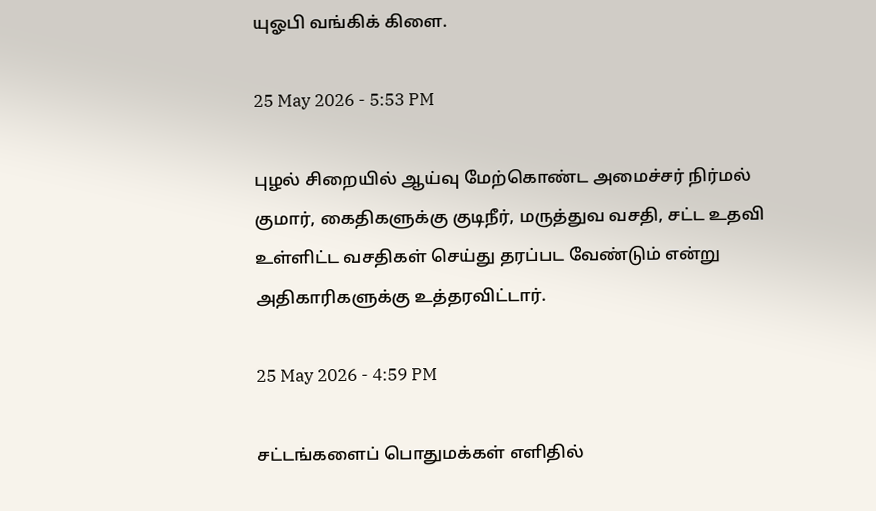யுஓபி வங்கிக் கிளை.

25 May 2026 - 5:53 PM

புழல் சிறையில் ஆய்வு மேற்கொண்ட அமைச்சர் நிர்மல் குமார், கைதிகளுக்கு குடிநீர், மருத்துவ வசதி, சட்ட உதவி உள்ளிட்ட வசதிகள் செய்து தரப்பட வேண்டும் என்று அதிகாரிகளுக்கு உத்தரவிட்டார்.

25 May 2026 - 4:59 PM

சட்டங்களைப் பொதுமக்கள் எளிதில்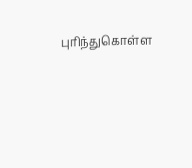புரிந்துகொள்ள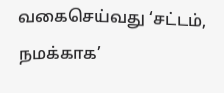வகைசெய்வது ‘சட்டம், நமக்காக’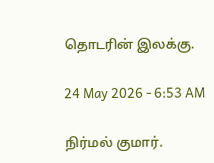தொடரின் இலக்கு.

24 May 2026 - 6:53 AM

நிர்மல் குமார்.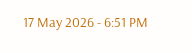17 May 2026 - 6:51 PM